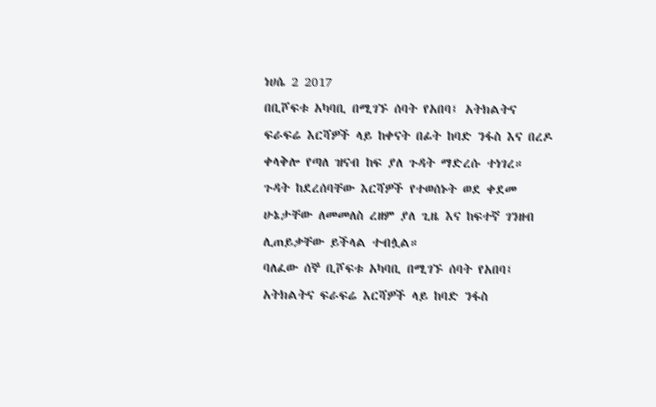ነሀሴ 2 2017
በቢሾፍቱ አካባቢ በሚገኙ ሰባት የአበባ፤ አትክልትና ፍራፍሬ እርሻዎች ላይ ከቀናት በፊት ከባድ ንፋስ እና በረዶ ቀላቅሎ የጣለ ዝናብ ከፍ ያለ ጉዳት ማድረሱ ተነገረ።
ጉዳት ከደረሰባቸው እርሻዎች የተወሰኑት ወደ ቀደመ ሁኔታቸው ለመመለስ ረዘም ያለ ጊዜ እና ከፍተኛ ገንዘብ ሊጠይቃቸው ይችላል ተብሏል።
ባለፈው ሰኞ ቢሾፍቱ አካባቢ በሚገኙ ሰባት የአበባ፤ አትክልትና ፍራፍሬ እርሻዎች ላይ ከባድ ንፋስ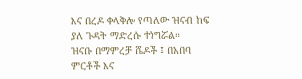እና በረዶ ቀላቅሎ የጣለው ዝናብ ከፍ ያለ ጉዳት ማድረሱ ተነግሯል።
ዝናቡ በማምረቻ ሼዶች ፤ በአበባ ምርቶች እና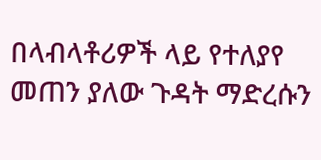በላብላቶሪዎች ላይ የተለያየ መጠን ያለው ጉዳት ማድረሱን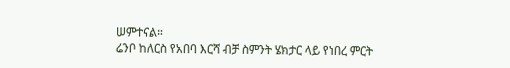ሠምተናል።
ሬንቦ ከለርስ የአበባ እርሻ ብቻ ስምንት ሄክታር ላይ የነበረ ምርት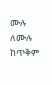ሙሉ ለሙሉ ከጥቅም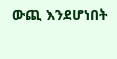ውጪ እንደሆነበት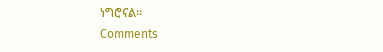ነግሮናል።
Comments